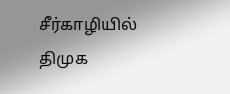சீர்காழியில் திமுக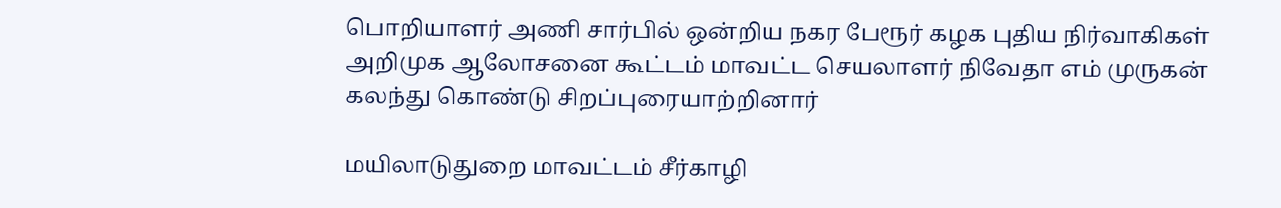பொறியாளர் அணி சார்பில் ஒன்றிய நகர பேரூர் கழக புதிய நிர்வாகிகள் அறிமுக ஆலோசனை கூட்டம் மாவட்ட செயலாளர் நிவேதா எம் முருகன் கலந்து கொண்டு சிறப்புரையாற்றினார்

மயிலாடுதுறை மாவட்டம் சீர்காழி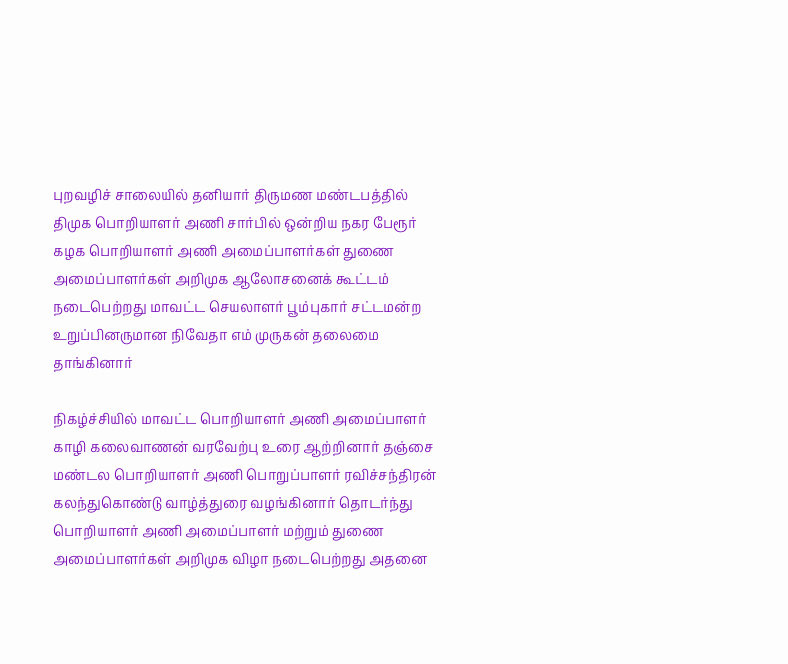புறவழிச் சாலையில் தனியார் திருமண மண்டபத்தில் திமுக பொறியாளர் அணி சார்பில் ஒன்றிய நகர பேரூர் கழக பொறியாளர் அணி அமைப்பாளர்கள் துணை அமைப்பாளர்கள் அறிமுக ஆலோசனைக் கூட்டம் நடைபெற்றது மாவட்ட செயலாளர் பூம்புகார் சட்டமன்ற உறுப்பினருமான நிவேதா எம் முருகன் தலைமை தாங்கினார்

நிகழ்ச்சியில் மாவட்ட பொறியாளர் அணி அமைப்பாளர் காழி கலைவாணன் வரவேற்பு உரை ஆற்றினார் தஞ்சை மண்டல பொறியாளர் அணி பொறுப்பாளர் ரவிச்சந்திரன் கலந்துகொண்டு வாழ்த்துரை வழங்கினார் தொடர்ந்து பொறியாளர் அணி அமைப்பாளர் மற்றும் துணை அமைப்பாளர்கள் அறிமுக விழா நடைபெற்றது அதனை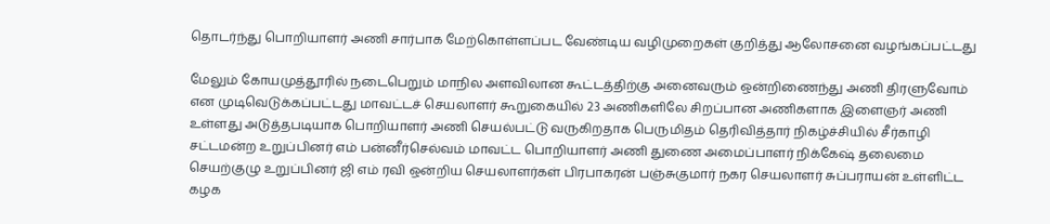தொடர்ந்து பொறியாளர் அணி சார்பாக மேற்கொள்ளப்பட வேண்டிய வழிமுறைகள் குறித்து ஆலோசனை வழங்கப்பட்டது

மேலும் கோயமுத்தூரில் நடைபெறும் மாநில அளவிலான கூட்டத்திற்கு அனைவரும் ஒன்றிணைந்து அணி திரளுவோம் என முடிவெடுக்கப்பட்டது மாவட்டச் செயலாளர் கூறுகையில் 23 அணிகளிலே சிறப்பான அணிகளாக இளைஞர் அணி உள்ளது அடுத்தபடியாக பொறியாளர் அணி செயல்பட்டு வருகிறதாக பெருமிதம் தெரிவித்தார் நிகழ்ச்சியில் சீர்காழி சட்டமன்ற உறுப்பினர் எம் பன்னீர்செல்வம் மாவட்ட பொறியாளர் அணி துணை அமைப்பாளர் நிக்கேஷ் தலைமை செயற்குழு உறுப்பினர் ஜி எம் ரவி ஒன்றிய செயலாளர்கள் பிரபாகரன் பஞ்சுகுமார் நகர செயலாளர் சுப்பராயன் உள்ளிட்ட கழக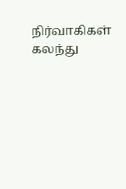நிர்வாகிகள் கலந்து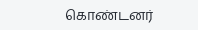கொண்டனர்